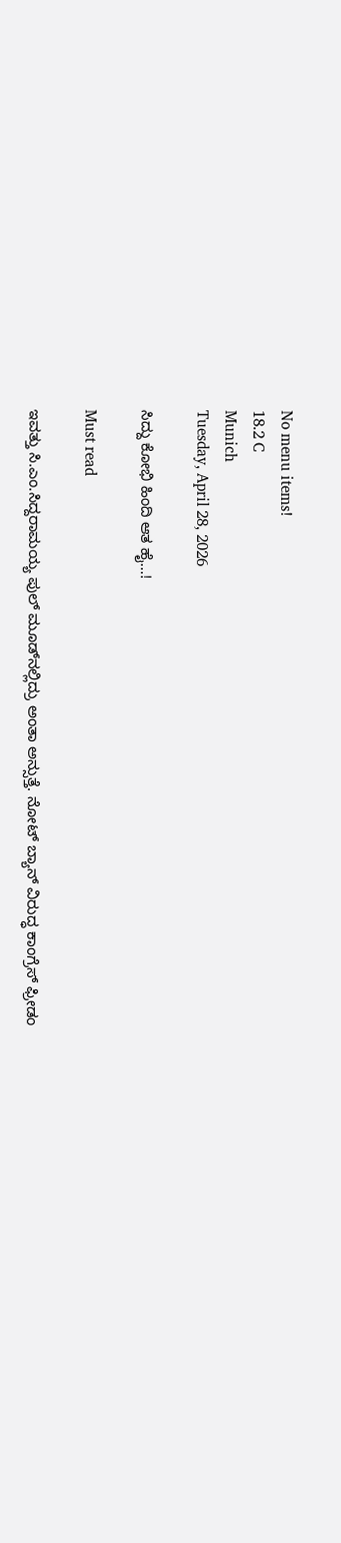No menu items!
18.2 C
Munich
Tuesday, April 28, 2026

ಸಿದ್ದು ಕೋಭಿ ಹಿಂದಿ ಆತ ಹೈ…!

Must read

ಇವತ್ತು ಸಿ.ಎಂ.ಸಿದ್ದರಾಮಯ್ಯ ಪುಲ್ ಮೂಡ್‌ನಲ್ಲಿದ್ರು ಅಂತಾ ಅನ್ಸುತ್ತೆ. ನೋಟ್ ಬ್ಯಾನ್ ವಿರುದ್ಧ ಕಾಂಗ್ರೆಸ್ ಫ್ರೀಡಂ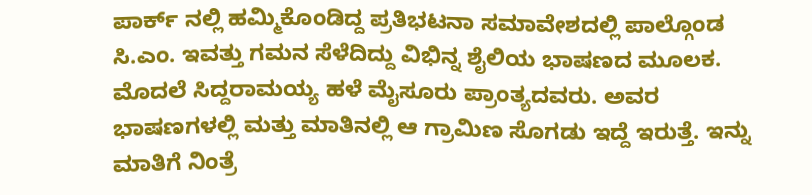ಪಾರ್ಕ್ ‌ನಲ್ಲಿ ಹಮ್ಮಿಕೊಂಡಿದ್ದ ಪ್ರತಿಭಟನಾ ಸಮಾವೇಶದಲ್ಲಿ ಪಾಲ್ಗೊಂಡ ಸಿ.ಎಂ. ಇವತ್ತು ಗಮನ ಸೆಳೆದಿದ್ದು ವಿಭಿನ್ನ ಶೈಲಿಯ ಭಾಷಣದ ಮೂಲಕ. ಮೊದಲೆ ಸಿದ್ದರಾಮಯ್ಯ ಹಳೆ ಮೈಸೂರು ಪ್ರಾಂತ್ಯದವರು. ಅವರ ಭಾಷಣಗಳಲ್ಲಿ ಮತ್ತು ಮಾತಿನಲ್ಲಿ ಆ ಗ್ರಾಮಿಣ ಸೊಗಡು ಇದ್ದೆ ಇರುತ್ತೆ. ಇನ್ನು ಮಾತಿಗೆ ನಿಂತ್ರೆ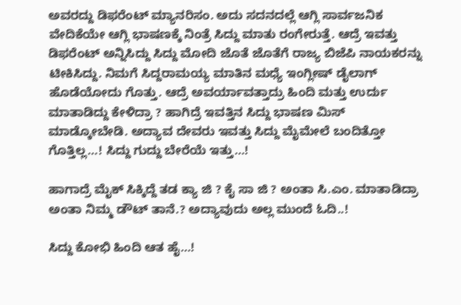ಅವರದ್ದು ಡಿಫರೆಂಟ್ ಮ್ಯಾನರಿಸಂ. ಅದು ಸದನದಲ್ಲೆ ಆಗ್ಲಿ ಸಾರ್ವಜನಿಕ ವೇದಿಕೆಯೇ ಆಗ್ಲಿ ಭಾಷಣಕ್ಕೆ ನಿಂತ್ರೆ ಸಿದ್ದು ಮಾತು ರಂಗೇರುತ್ತೆ. ಆದ್ರೆ ಇವತ್ತು ಡಿಫರೆಂಟ್ ಅನ್ನಿಸಿದ್ದು ಸಿದ್ದು ಮೋದಿ ಜೊತೆ ಜೊತೆಗೆ ರಾಜ್ಯ ಬಿಜೆಪಿ ನಾಯಕರನ್ನು ಟೀಕಿಸಿದ್ದು. ನಿಮಗೆ ಸಿದ್ದರಾಮಯ್ಯ ಮಾತಿನ ಮಧ್ಯೆ ಇಂಗ್ಲೀಷ್ ಡೈಲಾಗ್ ಹೊಡೆಯೋದು ಗೊತ್ತು. ಆದ್ರೆ ಅವರ್ಯಾವತ್ತಾದ್ರು ಹಿಂದಿ ಮತ್ತು ಉರ್ದು ಮಾತಾಡಿದ್ದು ಕೇಳಿದ್ರಾ ? ಹಾಗಿದ್ರೆ ಇವತ್ತಿನ ಸಿದ್ದು ಭಾಷಣ ಮಿಸ್ ಮಾಡ್ಕೋಬೇಡಿ. ಅದ್ಯಾವ ದೇವರು ಇವತ್ತು ಸಿದ್ದು ಮೈಮೇಲೆ ಬಂದಿತ್ತೋ ಗೊತ್ತಿಲ್ಲ‌…! ಸಿದ್ದು ಗುದ್ದು ಬೇರೆಯೆ ಇತ್ತು…!

ಹಾಗಾದ್ರೆ ಮೈಕ್ ಸಿಕ್ಕಿದ್ದೆ ತಡ ಕ್ಯಾ ಜಿ ? ಕೈ ಸಾ ಜಿ ? ಅಂತಾ ಸಿ.ಎಂ. ಮಾತಾಡಿದ್ರಾ ಅಂತಾ ನಿಮ್ಮ ಡೌಟ್ ತಾನೆ.? ಅದ್ಯಾವುದು ಅಲ್ಲ ಮುಂದೆ ಓದಿ..!

ಸಿದ್ದು ಕೋಭಿ ಹಿಂದಿ ಆತ ಹೈ…!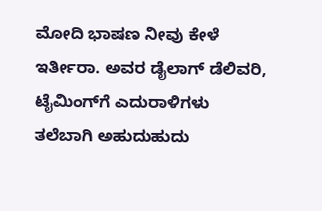ಮೋದಿ‌ ಭಾಷಣ ನೀವು ಕೇಳೆ ಇರ್ತೀರಾ. ಅವರ ಡೈಲಾಗ್ ಡೆಲಿವರಿ, ಟೈಮಿಂಗ್‌ಗೆ ಎದುರಾಳಿಗಳು ತಲೆಬಾಗಿ ಅಹುದುಹುದು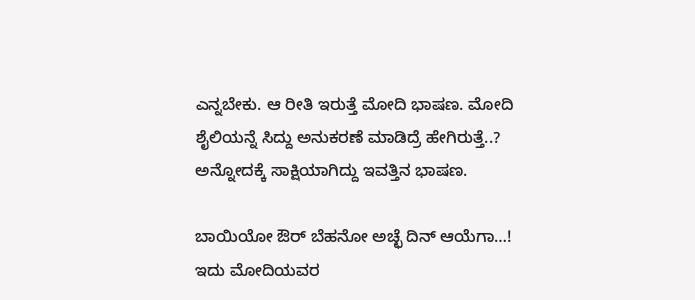ಎನ್ನಬೇಕು. ಆ ರೀತಿ ಇರುತ್ತೆ ಮೋದಿ ಭಾಷಣ. ಮೋದಿ ಶೈಲಿಯನ್ನೆ ಸಿದ್ದು ಅನುಕರಣೆ ಮಾಡಿದ್ರೆ ಹೇಗಿರುತ್ತೆ..? ಅನ್ನೋದಕ್ಕೆ ಸಾಕ್ಷಿಯಾಗಿದ್ದು ಇವತ್ತಿನ ಭಾಷಣ.

ಬಾಯಿಯೋ ಔರ್ ಬೆಹನೋ ಅಚ್ಛೆ ದಿನ್ ಆಯೆಗಾ…! ಇದು ಮೋದಿಯವರ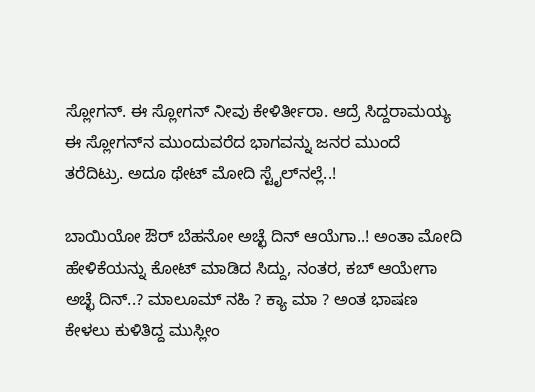ಸ್ಲೋಗನ್. ಈ ಸ್ಲೋಗನ್ ನೀವು ಕೇಳಿರ್ತೀರಾ. ಆದ್ರೆ ಸಿದ್ದರಾಮಯ್ಯ ಈ ಸ್ಲೋಗನ್‌ನ ಮುಂದುವರೆದ ಭಾಗವನ್ನು ಜನರ ಮುಂದೆ ತರೆದಿಟ್ರು. ಅದೂ ಥೇಟ್ ಮೋದಿ ಸ್ಟೈಲ್‌ನಲ್ಲೆ..!

ಬಾಯಿಯೋ ಔರ್ ಬೆಹನೋ ಅಚ್ಛೆ ದಿನ್ ಆಯೆಗಾ..! ಅಂತಾ ಮೋದಿ ಹೇಳಿಕೆಯನ್ನು ಕೋಟ್ ಮಾಡಿದ ಸಿದ್ದು, ನಂತರ, ಕಬ್ ಆಯೇಗಾ ಅಚ್ಛೆ ದಿನ್‌‌..? ಮಾಲೂಮ್ ನಹಿ ? ಕ್ಯಾ ಮಾ ? ಅಂತ ಭಾಷಣ ಕೇಳಲು ಕುಳಿತಿದ್ದ ಮುಸ್ಲೀಂ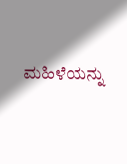ಮಹಿಳೆಯನ್ನು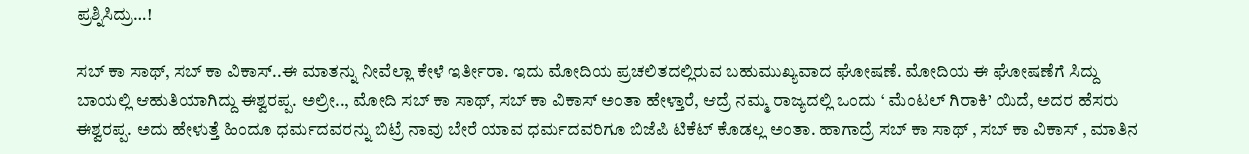ಪ್ರಶ್ನಿಸಿದ್ರು…!

ಸಬ್ ಕಾ ಸಾಥ್, ಸಬ್ ಕಾ ವಿಕಾಸ್..ಈ ಮಾತನ್ನು ನೀವೆಲ್ಲಾ ಕೇಳೆ ಇರ್ತೀರಾ. ಇದು ಮೋದಿಯ ಪ್ರಚಲಿತದಲ್ಲಿರುವ ಬಹುಮುಖ್ಯವಾದ ಘೋಷಣೆ. ಮೋದಿಯ ಈ ಘೋಷಣೆಗೆ ಸಿದ್ದು ಬಾಯಲ್ಲಿ ಆಹುತಿಯಾಗಿದ್ದು ಈಶ್ವರಪ್ಪ. ಅಲ್ರೀ.., ಮೋದಿ ಸಬ್ ಕಾ ಸಾಥ್, ಸಬ್ ಕಾ ವಿಕಾಸ್ ಅಂತಾ ಹೇಳ್ತಾರೆ, ಆದ್ರೆ ನಮ್ಮ ರಾಜ್ಯದಲ್ಲಿ ಒಂದು ‘ ಮೆಂಟಲ್ ಗಿರಾಕಿ’ ಯಿದೆ, ಅದರ ಹೆಸರು ಈಶ್ವರಪ್ಪ. ಅದು ಹೇಳುತ್ತೆ ಹಿಂದೂ ಧರ್ಮದವರನ್ನು ಬಿಟ್ರೆ ನಾವು ಬೇರೆ ಯಾವ ಧರ್ಮದವರಿಗೂ ಬಿಜೆಪಿ ಟಿಕೆಟ್ ಕೊಡಲ್ಲ ಅಂತಾ. ಹಾಗಾದ್ರೆ ಸಬ್ ಕಾ ಸಾಥ್ , ಸಬ್ ಕಾ ವಿಕಾಸ್ , ಮಾತಿನ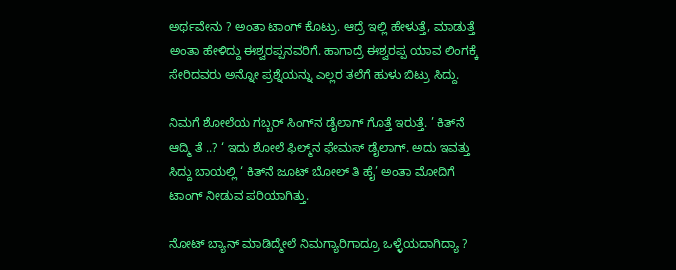ಅರ್ಥವೇನು ? ಅಂತಾ ಟಾಂಗ್ ಕೊಟ್ರು. ಆದ್ರೆ ಇಲ್ಲಿ ಹೇಳುತ್ತೆ, ಮಾಡುತ್ತೆ ಅಂತಾ ಹೇಳಿದ್ದು ಈಶ್ವರಪ್ಪನವರಿಗೆ. ಹಾಗಾದ್ರೆ ಈಶ್ವರಪ್ಪ ಯಾವ ಲಿಂಗಕ್ಕೆ ಸೇರಿದವರು ಅನ್ನೋ ಪ್ರಶ್ನೆಯನ್ನು ಎಲ್ಲರ ತಲೆಗೆ ಹುಳು ಬಿಟ್ರು ಸಿದ್ದು.

ನಿಮಗೆ ಶೋಲೆಯ ಗಬ್ಬರ್ ಸಿಂಗ್‌ನ ಡೈಲಾಗ್ ಗೊತ್ತೆ ಇರುತ್ತೆ. ’ ಕಿತ್‌ನೆ ಆದ್ಮಿ ತೆ ‌..? ‘ ಇದು ಶೋಲೆ ಫಿಲ್ಮ್‌ನ ಫೇಮಸ್ ಡೈಲಾಗ್‌. ಅದು ಇವತ್ತು ಸಿದ್ದು ಬಾಯಲ್ಲಿ ‘ ಕಿತ್‌ನೆ ಜೂಟ್ ಬೋಲ್‌ ತಿ ಹೈ’ ಅಂತಾ ಮೋದಿಗೆ ಟಾಂಗ್ ನೀಡುವ ಪರಿಯಾಗಿತ್ತು.

ನೋಟ್ ಬ್ಯಾನ್ ಮಾಡಿದ್ಮೇಲೆ ನಿಮಗ್ಯಾರಿಗಾದ್ರೂ ಒಳ್ಳೆಯದಾಗಿದ್ಯಾ ?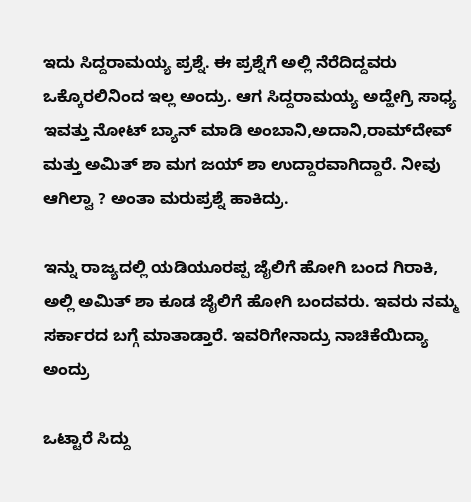ಇದು ಸಿದ್ದರಾಮಯ್ಯ ಪ್ರಶ್ನೆ. ಈ ಪ್ರಶ್ನೆಗೆ ಅಲ್ಲಿ ನೆರೆದಿದ್ದವರು ಒಕ್ಕೊರಲಿನಿಂದ ಇಲ್ಲ ಅಂದ್ರು. ಆಗ ಸಿದ್ದರಾಮಯ್ಯ ಅದ್ಹೇಗ್ರಿ ಸಾಧ್ಯ ಇವತ್ತು ನೋಟ್ ಬ್ಯಾನ್ ಮಾಡಿ ಅಂಬಾನಿ,ಅದಾನಿ,ರಾಮ್‌ದೇವ್ ಮತ್ತು ಅಮಿತ್ ಶಾ ಮಗ ಜಯ್ ಶಾ ಉದ್ದಾರವಾಗಿದ್ದಾರೆ. ನೀವು ಆಗಿಲ್ವಾ ? ಅಂತಾ ಮರುಪ್ರಶ್ನೆ ಹಾಕಿದ್ರು.

ಇನ್ನು ರಾಜ್ಯದಲ್ಲಿ ಯಡಿಯೂರಪ್ಪ ಜೈಲಿಗೆ ಹೋಗಿ ಬಂದ ಗಿರಾಕಿ, ಅಲ್ಲಿ ಅಮಿತ್ ಶಾ ಕೂಡ ಜೈಲಿಗೆ ಹೋಗಿ ಬಂದವರು. ಇವರು ನಮ್ಮ ಸರ್ಕಾರದ ಬಗ್ಗೆ ಮಾತಾಡ್ತಾರೆ. ಇವರಿಗೇನಾದ್ರು ನಾಚಿಕೆಯಿದ್ಯಾ ಅಂದ್ರು

ಒಟ್ಟಾರೆ ಸಿದ್ದು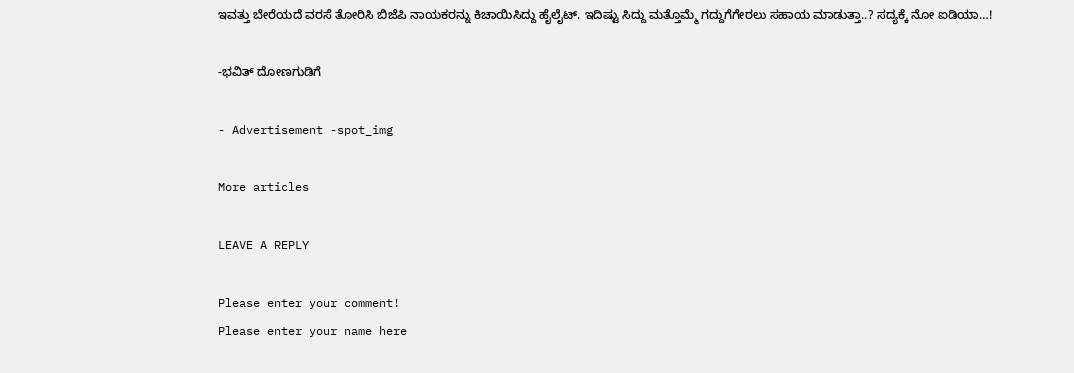ಇವತ್ತು ಬೇರೆಯದೆ ವರಸೆ ತೋರಿಸಿ ಬಿಜೆಪಿ ನಾಯಕರನ್ನು ಕಿಚಾಯಿಸಿದ್ದು ಹೈಲೈಟ್. ಇದಿಷ್ಟು ಸಿದ್ದು ಮತ್ತೊಮ್ಮೆ ಗದ್ದುಗೆಗೇರಲು ಸಹಾಯ ಮಾಡುತ್ತಾ..? ಸದ್ಯಕ್ಕೆ ನೋ ಐಡಿಯಾ…!

-ಭವಿತ್ ದೋಣಗುಡಿಗೆ

- Advertisement -spot_img

More articles

LEAVE A REPLY

Please enter your comment!
Please enter your name here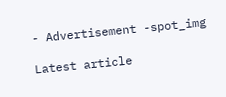- Advertisement -spot_img

Latest article